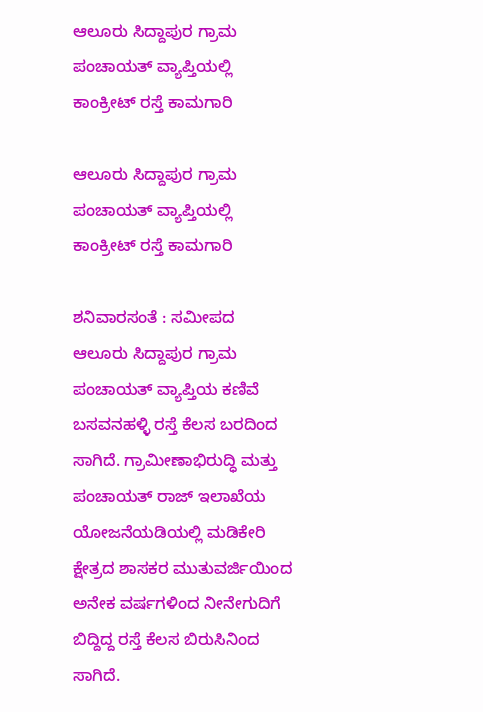ಆಲೂರು ಸಿದ್ದಾಪುರ ಗ್ರಾಮ ಪಂಚಾಯತ್ ವ್ಯಾಪ್ತಿಯಲ್ಲಿ ಕಾಂಕ್ರೀಟ್ ರಸ್ತೆ ಕಾಮಗಾರಿ

ಆಲೂರು ಸಿದ್ದಾಪುರ ಗ್ರಾಮ ಪಂಚಾಯತ್ ವ್ಯಾಪ್ತಿಯಲ್ಲಿ ಕಾಂಕ್ರೀಟ್ ರಸ್ತೆ ಕಾಮಗಾರಿ

ಶನಿವಾರಸಂತೆ : ಸಮೀಪದ ಆಲೂರು ಸಿದ್ದಾಪುರ ಗ್ರಾಮ ಪಂಚಾಯತ್ ವ್ಯಾಪ್ತಿಯ ಕಣಿವೆ ಬಸವನಹಳ್ಳಿ ರಸ್ತೆ ಕೆಲಸ ಬರದಿಂದ ಸಾಗಿದೆ. ಗ್ರಾಮೀಣಾಭಿರುದ್ಧಿ ಮತ್ತು ಪಂಚಾಯತ್ ರಾಜ್ ಇಲಾಖೆಯ ಯೋಜನೆಯಡಿಯಲ್ಲಿ ಮಡಿಕೇರಿ ಕ್ಷೇತ್ರದ ಶಾಸಕರ ಮುತುವರ್ಜಿಯಿಂದ ಅನೇಕ ವರ್ಷಗಳಿಂದ ನೀನೇಗುದಿಗೆ ಬಿದ್ದಿದ್ದ ರಸ್ತೆ ಕೆಲಸ ಬಿರುಸಿನಿಂದ ಸಾಗಿದೆ.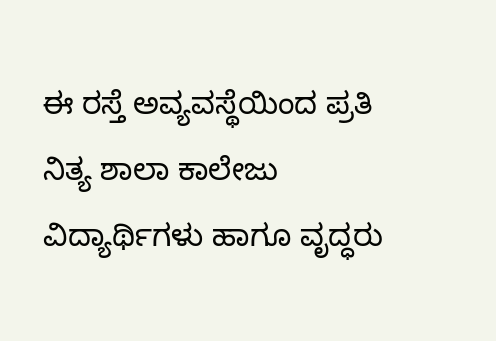ಈ ರಸ್ತೆ ಅವ್ಯವಸ್ಥೆಯಿಂದ ಪ್ರತಿ ನಿತ್ಯ ಶಾಲಾ ಕಾಲೇಜು ವಿದ್ಯಾರ್ಥಿಗಳು ಹಾಗೂ ವೃದ್ಧರು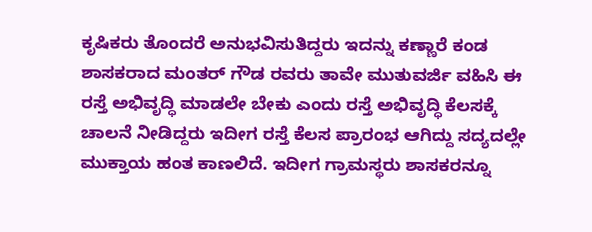ಕೃಷಿಕರು ತೊಂದರೆ ಅನುಭವಿಸುತಿದ್ದರು ಇದನ್ನು ಕಣ್ಣಾರೆ ಕಂಡ ಶಾಸಕರಾದ ಮಂತರ್ ಗೌಡ ರವರು ತಾವೇ ಮುತುವರ್ಜಿ ವಹಿಸಿ ಈ ರಸ್ತೆ ಅಭಿವೃದ್ಧಿ ಮಾಡಲೇ ಬೇಕು ಎಂದು ರಸ್ತೆ ಅಭಿವೃದ್ಧಿ ಕೆಲಸಕ್ಕೆ ಚಾಲನೆ ನೀಡಿದ್ದರು ಇದೀಗ ರಸ್ತೆ ಕೆಲಸ ಪ್ರಾರಂಭ ಆಗಿದ್ದು ಸದ್ಯದಲ್ಲೇ ಮುಕ್ತಾಯ ಹಂತ ಕಾಣಲಿದೆ. ಇದೀಗ ಗ್ರಾಮಸ್ಥರು ಶಾಸಕರನ್ನೂ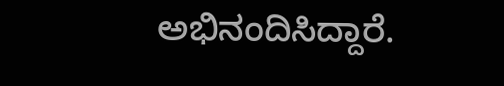ಅಭಿನಂದಿಸಿದ್ದಾರೆ.